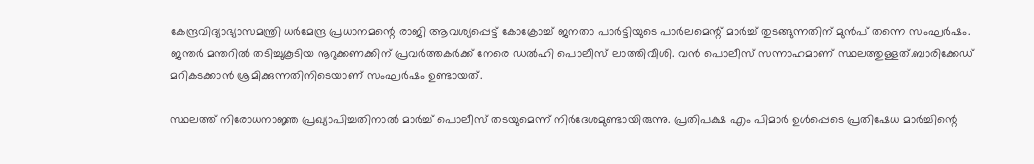കേന്ദ്രവിദ്യാഭ്യാസമന്ത്രി ധർമേന്ദ്ര പ്രധാനമന്റെ രാജി ആവശ്യപ്പെട്ട് കോക്രോച്ച് ജനതാ പാർട്ടിയുടെ പാർലമെന്റ് മാർച്ച് തുടങ്ങുന്നതിന് മുൻപ് തന്നെ സംഘർഷം. ജന്തർ മന്തറിൽ തടിച്ചുകൂടിയ നൂറുക്കണക്കിന് പ്രവർത്തകർക്ക് നേരെ ഡൽഹി പൊലീസ് ലാത്തിവീശി. വൻ പൊലീസ് സന്നാഹമാണ് സ്ഥലത്തുള്ളത്.ബാരിക്കേഡ് മറികടക്കാൻ ശ്രമിക്കുന്നതിനിടെയാണ് സംഘർഷം ഉണ്ടായത്.

സ്ഥലത്ത് നിരോധനാജ്ഞ പ്രഖ്യാപിച്ചതിനാൽ മാർച്ച് പൊലീസ് തടയുമെന്ന് നിർദേശമുണ്ടായിരുന്നു. പ്രതിപക്ഷ എം പിമാർ ഉൾപ്പെടെ പ്രതിഷേധ മാർച്ചിന്റെ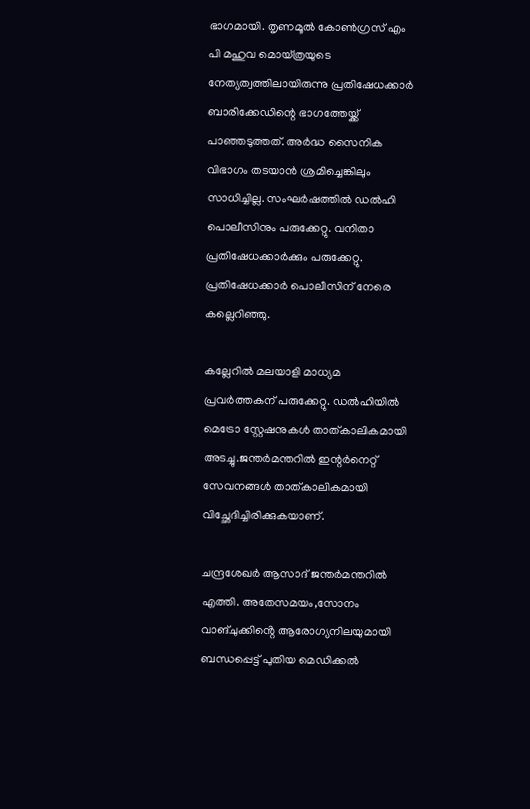ഭാഗമായി. തൃണമൂൽ കോൺഗ്രസ് എം പി മഹുവ മൊയ്ത്രയുടെ നേത്യത്വത്തിലായിരുന്നു പ്രതിഷേധക്കാർ ബാരിക്കേഡിന്റെ ഭാഗത്തേയ്ക്ക് പാഞ്ഞടുത്തത്. അർദ്ധ സൈനിക വിഭാഗം തടയാൻ ശ്രമിച്ചെങ്കിലും സാധിച്ചില്ല. സംഘർഷത്തിൽ ഡൽഹി പൊലീസിനും പരുക്കേറ്റു. വനിതാ പ്രതിഷേധക്കാർക്കും പരുക്കേറ്റു. പ്രതിഷേധക്കാർ പൊലീസിന് നേരെ കല്ലെറിഞ്ഞു.

കല്ലേറിൽ മലയാളി മാധ്യമ പ്രവർത്തകന് പരുക്കേറ്റു. ഡൽഹിയിൽ മെട്രോ സ്റ്റേഷനുകൾ താത്കാലികമായി അടച്ചു.ജന്തർമന്തറിൽ ഇന്റർനെറ്റ് സേവനങ്ങൾ താത്കാലികമായി വിച്ഛേദിച്ചിരിക്കുകയാണ്.

ചന്ദ്രശേഖർ ആസാദ് ജന്തർമന്തറിൽ എത്തി. അതേസമയം,സോനം വാങ്ചുക്കിൻ്റെ ആരോഗ്യനിലയുമായി ബന്ധപ്പെട്ട് പുതിയ മെഡിക്കൽ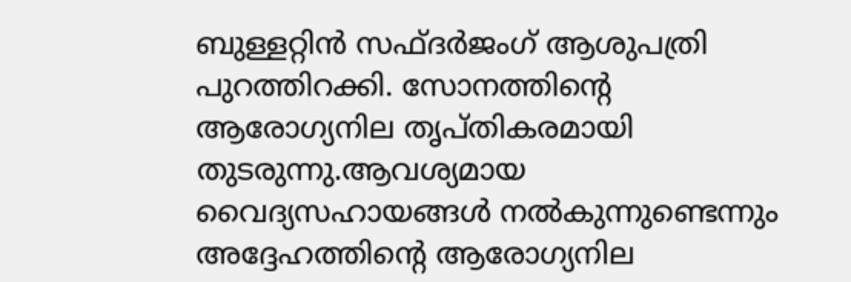ബുള്ളറ്റിൻ സഫ്ദർജംഗ് ആശുപത്രി പുറത്തിറക്കി. സോനത്തിൻ്റെ ആരോഗ്യനില തൃപ്തികരമായി തുടരുന്നു.ആവശ്യമായ വൈദ്യസഹായങ്ങൾ നൽകുന്നുണ്ടെന്നും അദ്ദേഹത്തിന്റെ ആരോഗ്യനില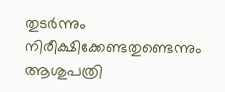തുടർന്നും നിരീക്ഷിക്കേണ്ടതുണ്ടെന്നും ആശുപത്രി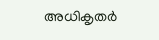അധികൃതർ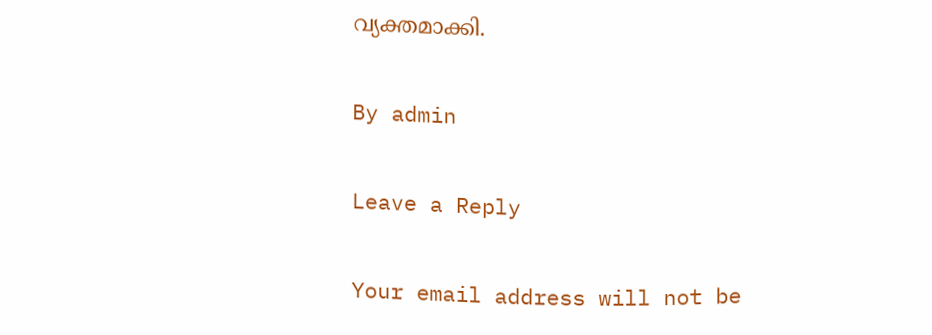വ്യക്തമാക്കി.

By admin

Leave a Reply

Your email address will not be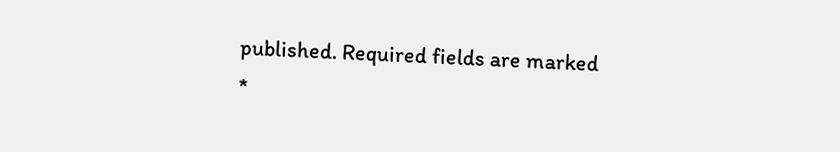published. Required fields are marked *